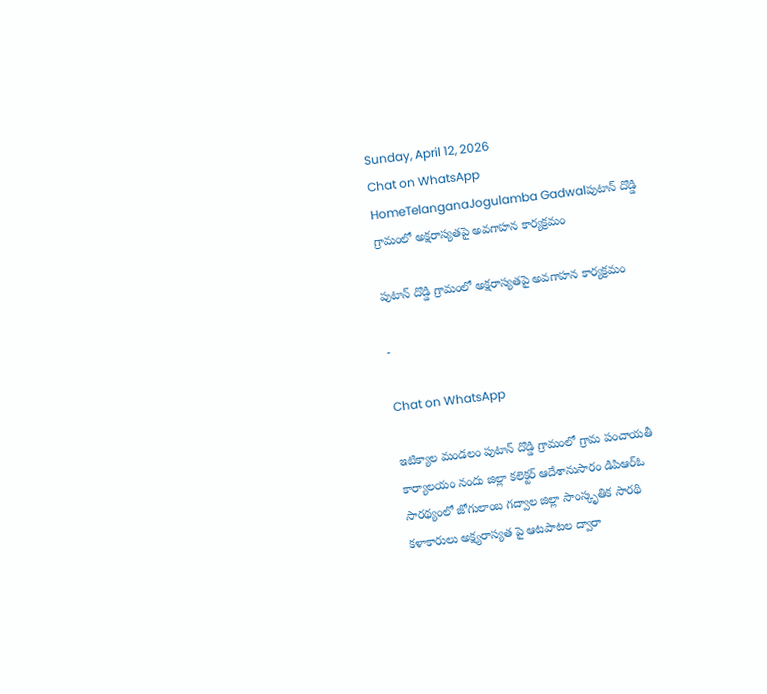Sunday, April 12, 2026
Chat on WhatsApp
HomeTelanganaJogulamba Gadwalపుటాన్ దొడ్డి గ్రామంలో అక్షరాస్యతపై అవగాహన కార్యక్రమం

పుటాన్ దొడ్డి గ్రామంలో అక్షరాస్యతపై అవగాహన కార్యక్రమం

-

Chat on WhatsApp

ఇటిక్యాల మండలం పుటాన్ దొడ్డి గ్రామంలో గ్రామ పంచాయతీ కార్యాలయం నందు జిల్లా కలెక్టర్ ఆదేశానుసారం డిపిఆర్ఓ సారథ్యంలో జోగులాంబ గద్వాల జిల్లా సాంస్కృతిక సారథి కళాకారులు అక్ష్యరాస్యత పై ఆటపాటల ద్వారా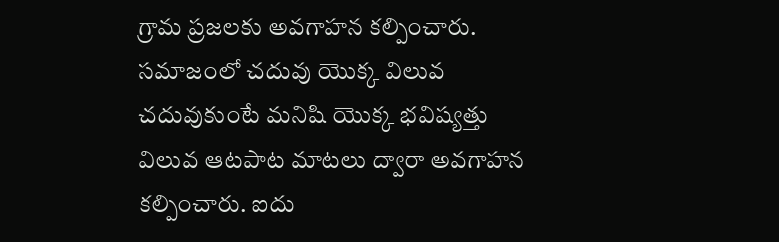గ్రామ ప్రజలకు అవగాహన కల్పించారు. సమాజంలో చదువు యొక్క విలువ చదువుకుంటే మనిషి యొక్క భవిష్యత్తు విలువ ఆటపాట మాటలు ద్వారా అవగాహన కల్పించారు. ఐదు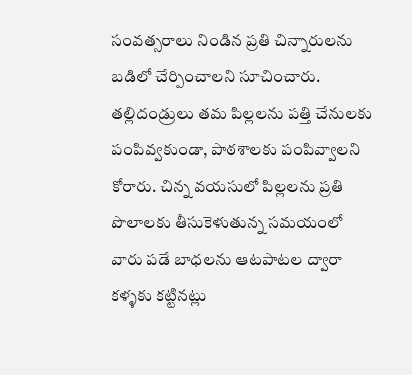సంవత్సరాలు నిండిన ప్రతి చిన్నారులను బడిలో చేర్పించాలని సూచించారు. తల్లిదండ్రులు తమ పిల్లలను పత్తి చేనులకు పంపివ్వకుండా, పాఠశాలకు పంపివ్వాలని కోరారు. చిన్న వయసులో పిల్లలను ప్రతి పొలాలకు తీసుకెళుతున్న సమయంలో వారు పడే బాధలను ఆటపాటల ద్వారా కళ్ళకు కట్టినట్లు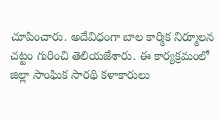చూపించారు. అదేవిధంగా బాల కార్మిక నిర్మూలన చట్టం గురించి తెలియజేశారు. ఈ కార్యక్రమంలో జిల్లా సాంఘిక సారథి కళాకారులు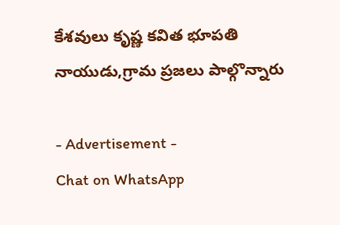కేశవులు కృష్ణ కవిత భూపతి నాయుడు,గ్రామ ప్రజలు పాల్గొన్నారు

- Advertisement -
Chat on WhatsApp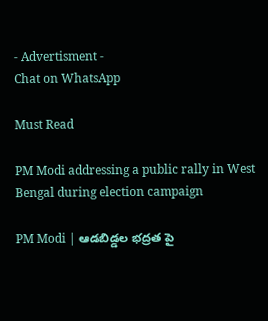- Advertisment -
Chat on WhatsApp

Must Read

PM Modi addressing a public rally in West Bengal during election campaign

PM Modi | ఆడబిడ్డల భద్రత పై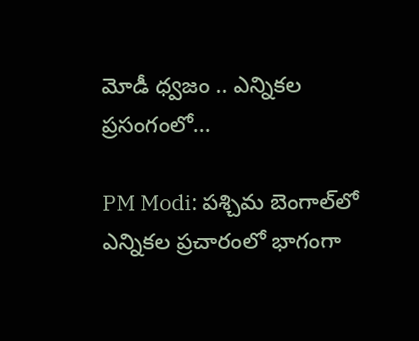మోడీ ధ్వజం .. ఎన్నికల ప్రసంగంలో...

PM Modi: పశ్చిమ బెంగాల్‌లో ఎన్నికల ప్రచారంలో భాగంగా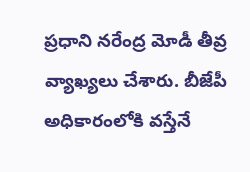ప్రధాని నరేంద్ర మోడీ తీవ్ర వ్యాఖ్యలు చేశారు. బీజేపీ అధికారంలోకి వస్తేనే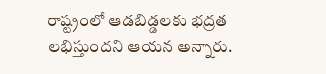రాష్ట్రంలో ఆడబిడ్డలకు భద్రత లభిస్తుందని ఆయన అన్నారు.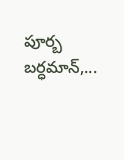పూర్బ బర్ధమాన్,...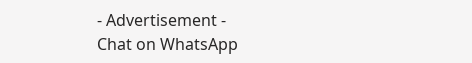- Advertisement -
Chat on WhatsApp